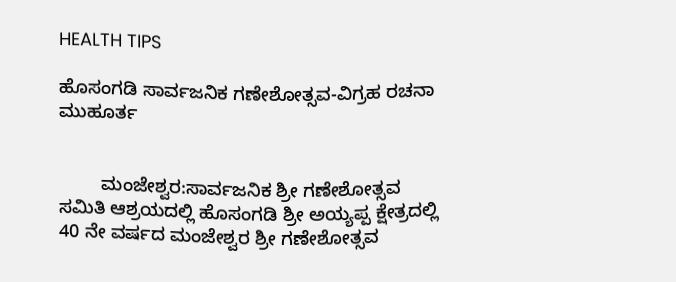HEALTH TIPS

ಹೊಸಂಗಡಿ ಸಾರ್ವಜನಿಕ ಗಣೇಶೋತ್ಸವ-ವಿಗ್ರಹ ರಚನಾ ಮುಹೂರ್ತ


        ಮಂಜೇಶ್ವರ:ಸಾರ್ವಜನಿಕ ಶ್ರೀ ಗಣೇಶೋತ್ಸವ ಸಮಿತಿ ಆಶ್ರಯದಲ್ಲಿ ಹೊಸಂಗಡಿ ಶ್ರೀ ಅಯ್ಯಪ್ಪ ಕ್ಷೇತ್ರದಲ್ಲಿ 40 ನೇ ವರ್ಷದ ಮಂಜೇಶ್ವರ ಶ್ರೀ ಗಣೇಶೋತ್ಸವ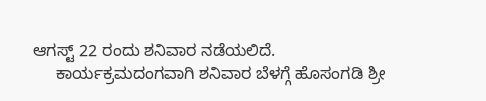ಆಗಸ್ಟ್ 22 ರಂದು ಶನಿವಾರ ನಡೆಯಲಿದೆ.
     ಕಾರ್ಯಕ್ರಮದಂಗವಾಗಿ ಶನಿವಾರ ಬೆಳಗ್ಗೆ ಹೊಸಂಗಡಿ ಶ್ರೀ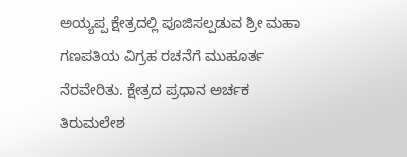ಅಯ್ಯಪ್ಪ ಕ್ಷೇತ್ರದಲ್ಲಿ ಪೂಜಿಸಲ್ಪಡುವ ಶ್ರೀ ಮಹಾ ಗಣಪತಿಯ ವಿಗ್ರಹ ರಚನೆಗೆ ಮುಹೂರ್ತ ನೆರವೇರಿತು. ಕ್ಷೇತ್ರದ ಪ್ರಧಾನ ಅರ್ಚಕ  ತಿರುಮಲೇಶ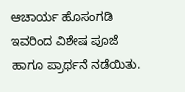ಆಚಾರ್ಯ ಹೊಸಂಗಡಿ ಇವರಿಂದ ವಿಶೇಷ ಪೂಜೆ ಹಾಗೂ ಪ್ರಾರ್ಥನೆ ನಡೆಯಿತು.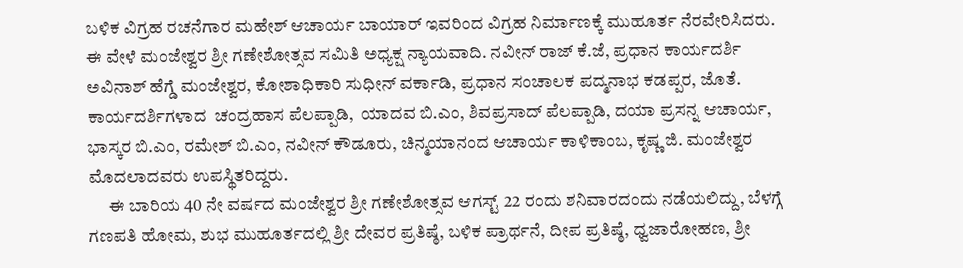ಬಳಿಕ ವಿಗ್ರಹ ರಚನೆಗಾರ ಮಹೇಶ್ ಆಚಾರ್ಯ ಬಾಯಾರ್ ಇವರಿಂದ ವಿಗ್ರಹ ನಿರ್ಮಾಣಕ್ಕೆ ಮುಹೂರ್ತ ನೆರವೇರಿಸಿದರು. ಈ ವೇಳೆ ಮಂಜೇಶ್ವರ ಶ್ರೀ ಗಣೇಶೋತ್ಸವ ಸಮಿತಿ ಅಧ್ಯಕ್ಷ ನ್ಯಾಯವಾದಿ. ನವೀನ್ ರಾಜ್ ಕೆ.ಜೆ, ಪ್ರಧಾನ ಕಾರ್ಯದರ್ಶಿ ಅವಿನಾಶ್ ಹೆಗ್ಡೆ ಮಂಜೇಶ್ವರ, ಕೋಶಾಧಿಕಾರಿ ಸುಧೀನ್ ವರ್ಕಾಡಿ, ಪ್ರಧಾನ ಸಂಚಾಲಕ ಪದ್ಮನಾಭ ಕಡಪ್ಪರ, ಜೊತೆ. ಕಾರ್ಯದರ್ಶಿಗಳಾದ  ಚಂದ್ರಹಾಸ ಪೆಲಪ್ಪಾಡಿ,  ಯಾದವ ಬಿ.ಎಂ, ಶಿವಪ್ರಸಾದ್ ಪೆಲಪ್ಪಾಡಿ, ದಯಾ ಪ್ರಸನ್ನ ಆಚಾರ್ಯ, ಭಾಸ್ಕರ ಬಿ.ಎಂ, ರಮೇಶ್ ಬಿ.ಎಂ, ನವೀನ್ ಕೌಡೂರು, ಚಿನ್ಮಯಾನಂದ ಆಚಾರ್ಯ ಕಾಳಿಕಾಂಬ, ಕೃಷ್ಣ ಜಿ. ಮಂಜೇಶ್ವರ ಮೊದಲಾದವರು ಉಪಸ್ಥಿತರಿದ್ದರು.
      ಈ ಬಾರಿಯ 40 ನೇ ವರ್ಷದ ಮಂಜೇಶ್ವರ ಶ್ರೀ ಗಣೇಶೋತ್ಸವ ಆಗಸ್ಟ್ 22 ರಂದು ಶನಿವಾರದಂದು ನಡೆಯಲಿದ್ದು, ಬೆಳಗ್ಗೆ ಗಣಪತಿ ಹೋಮ, ಶುಭ ಮುಹೂರ್ತದಲ್ಲಿ ಶ್ರೀ ದೇವರ ಪ್ರತಿಷ್ಠೆ, ಬಳಿಕ ಪ್ರಾರ್ಥನೆ, ದೀಪ ಪ್ರತಿಷ್ಠೆ, ಧ್ವಜಾರೋಹಣ, ಶ್ರೀ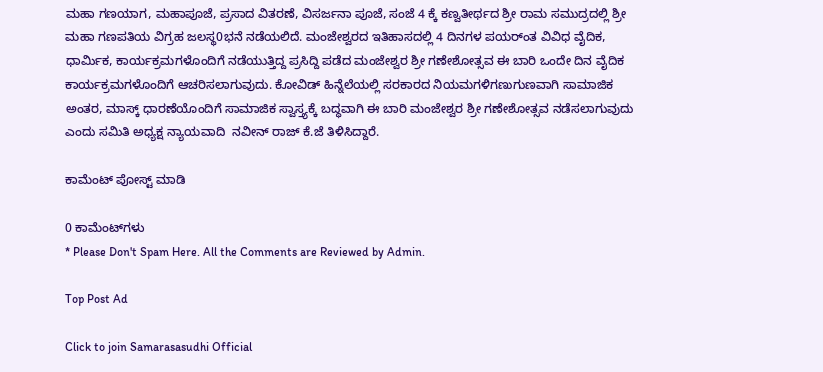ಮಹಾ ಗಣಯಾಗ, ಮಹಾಪೂಜೆ, ಪ್ರಸಾದ ವಿತರಣೆ, ವಿಸರ್ಜನಾ ಪೂಜೆ, ಸಂಜೆ 4 ಕ್ಕೆ ಕಣ್ವತೀರ್ಥದ ಶ್ರೀ ರಾಮ ಸಮುದ್ರದಲ್ಲಿ ಶ್ರೀ ಮಹಾ ಗಣಪತಿಯ ವಿಗ್ರಹ ಜಲಸ್ಥ0ಭನೆ ನಡೆಯಲಿದೆ. ಮಂಜೇಶ್ವರದ ಇತಿಹಾಸದಲ್ಲಿ 4 ದಿನಗಳ ಪಯರ್ಂತ ವಿವಿಧ ವೈದಿಕ, ಧಾರ್ಮಿಕ, ಕಾರ್ಯಕ್ರಮಗಳೊಂದಿಗೆ ನಡೆಯುತ್ತಿದ್ದ ಪ್ರಸಿದ್ದಿ ಪಡೆದ ಮಂಜೇಶ್ವರ ಶ್ರೀ ಗಣೇಶೋತ್ಸವ ಈ ಬಾರಿ ಒಂದೇ ದಿನ ವೈದಿಕ ಕಾರ್ಯಕ್ರಮಗಳೊಂದಿಗೆ ಆಚರಿಸಲಾಗುವುದು. ಕೋವಿಡ್ ಹಿನ್ನೆಲೆಯಲ್ಲಿ ಸರಕಾರದ ನಿಯಮಗಳಿಗಣುಗುಣವಾಗಿ ಸಾಮಾಜಿಕ ಅಂತರ, ಮಾಸ್ಕ್ ಧಾರಣೆಯೊಂದಿಗೆ ಸಾಮಾಜಿಕ ಸ್ವಾಸ್ತ್ಯಕ್ಕೆ ಬದ್ಧವಾಗಿ ಈ ಬಾರಿ ಮಂಜೇಶ್ವರ ಶ್ರೀ ಗಣೇಶೋತ್ಸವ ನಡೆಸಲಾಗುವುದು ಎಂದು ಸಮಿತಿ ಅಧ್ಯಕ್ಷ ನ್ಯಾಯವಾದಿ  ನವೀನ್ ರಾಜ್ ಕೆ.ಜೆ ತಿಳಿಸಿದ್ದಾರೆ.

ಕಾಮೆಂಟ್‌‌ ಪೋಸ್ಟ್‌ ಮಾಡಿ

0 ಕಾಮೆಂಟ್‌ಗಳು
* Please Don't Spam Here. All the Comments are Reviewed by Admin.

Top Post Ad

Click to join Samarasasudhi Official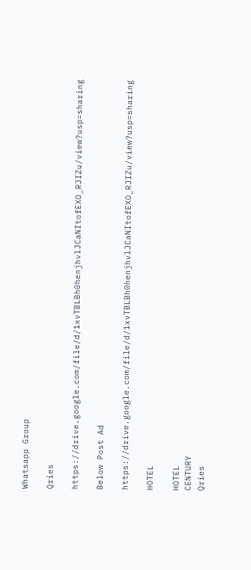Whatsapp Group

Qries

https://drive.google.com/file/d/1xvTBLBh0henjhvlJCaNItofEXO_RJIZu/view?usp=sharing

Below Post Ad

https://drive.google.com/file/d/1xvTBLBh0henjhvlJCaNItofEXO_RJIZu/view?usp=sharing

HOTEL

HOTEL
CENTURY
Qries